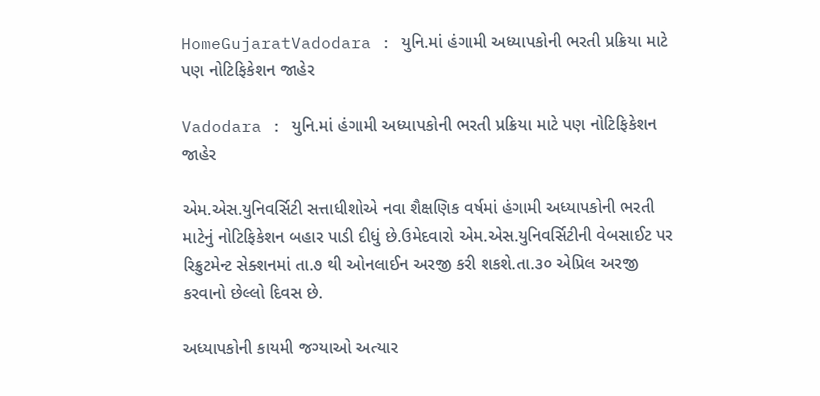HomeGujaratVadodara : યુનિ.માં હંગામી અધ્યાપકોની ભરતી પ્રક્રિયા માટે પણ નોટિફિકેશન જાહેર

Vadodara : યુનિ.માં હંગામી અધ્યાપકોની ભરતી પ્રક્રિયા માટે પણ નોટિફિકેશન જાહેર

એમ.એસ.યુનિવર્સિટી સત્તાધીશોએ નવા શૈક્ષણિક વર્ષમાં હંગામી અધ્યાપકોની ભરતી માટેનું નોટિફિકેશન બહાર પાડી દીધું છે.ઉમેદવારો એમ.એસ.યુનિવર્સિટીની વેબસાઈટ પર રિક્રુટમેન્ટ સેક્શનમાં તા.૭ થી ઓનલાઈન અરજી કરી શકશે.તા.૩૦ એપ્રિલ અરજી કરવાનો છેલ્લો દિવસ છે.

અધ્યાપકોની કાયમી જગ્યાઓ અત્યાર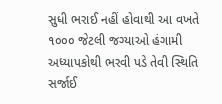સુધી ભરાઈ નહીં હોવાથી આ વખતે ૧૦૦૦ જેટલી જગ્યાઓ હંગામી અધ્યાપકોથી ભરવી પડે તેવી સ્થિતિ સર્જાઈ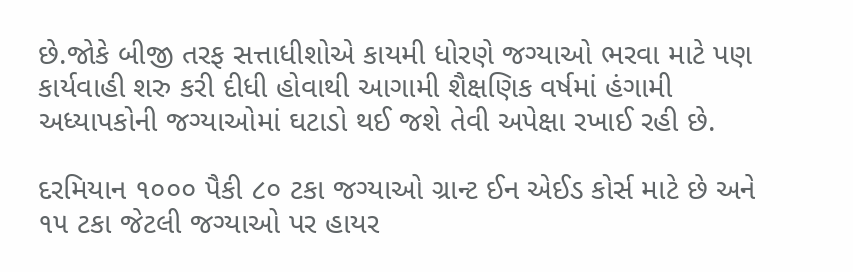છે.જોકે બીજી તરફ સત્તાધીશોએ કાયમી ધોરણે જગ્યાઓ ભરવા માટે પણ કાર્યવાહી શરુ કરી દીધી હોવાથી આગામી શૈક્ષણિક વર્ષમાં હંગામી અધ્યાપકોની જગ્યાઓમાં ઘટાડો થઈ જશે તેવી અપેક્ષા રખાઈ રહી છે.

દરમિયાન ૧૦૦૦ પૈકી ૮૦ ટકા જગ્યાઓ ગ્રાન્ટ ઈન એઈડ કોર્સ માટે છે અને ૧૫ ટકા જેટલી જગ્યાઓ પર હાયર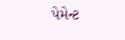પેમેન્ટ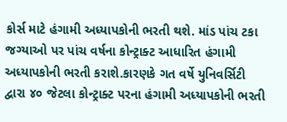કોર્સ માટે હંગામી અધ્યાપકોની ભરતી થશે. માંડ પાંચ ટકા જગ્યાઓ પર પાંચ વર્ષના કોન્ટ્રાક્ટ આધારિત હંગામી અધ્યાપકોની ભરતી કરાશે.કારણકે ગત વર્ષે યુનિવર્સિટી દ્વારા ૪૦ જેટલા કોન્ટ્રાક્ટ પરના હંગામી અધ્યાપકોની ભરતી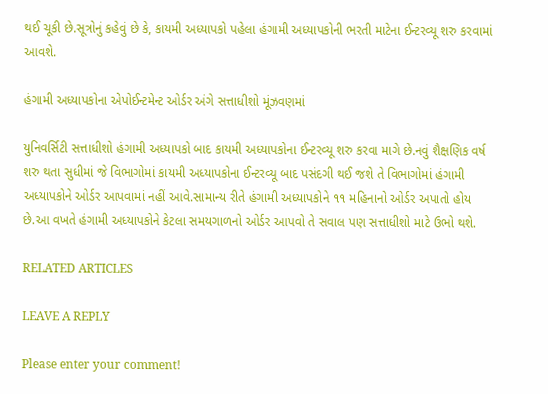થઈ ચૂકી છે.સૂત્રોનું કહેવું છે કે, કાયમી અધ્યાપકો પહેલા હંગામી અધ્યાપકોની ભરતી માટેના ઈન્ટરવ્યૂ શરુ કરવામાં આવશે.

હંગામી અધ્યાપકોના એપોઈન્ટમેન્ટ ઓર્ડર અંગે સત્તાધીશો મૂંઝવણમાં

યુનિવર્સિટી સત્તાધીશો હંગામી અધ્યાપકો બાદ કાયમી અધ્યાપકોના ઈન્ટરવ્યૂ શરુ કરવા માગે છે.નવું શૈક્ષણિક વર્ષ શરુ થતા સુધીમાં જે વિભાગોમાં કાયમી અધ્યાપકોના ઈન્ટરવ્યૂ બાદ પસંદગી થઈ જશે તે વિભાગોમાં હંગામી અધ્યાપકોને ઓર્ડર આપવામાં નહીં આવે.સામાન્ય રીતે હંગામી અધ્યાપકોને ૧૧ મહિનાનો ઓર્ડર અપાતો હોય છે.આ વખતે હંગામી અધ્યાપકોને કેટલા સમયગાળનો ઓર્ડર આપવો તે સવાલ પણ સત્તાધીશો માટે ઉભો થશે.

RELATED ARTICLES

LEAVE A REPLY

Please enter your comment!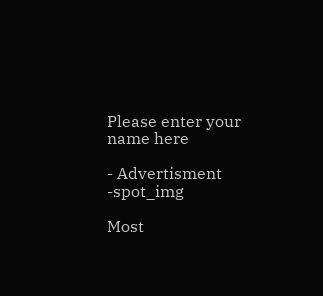Please enter your name here

- Advertisment -spot_img

Most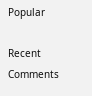Popular

Recent Comments